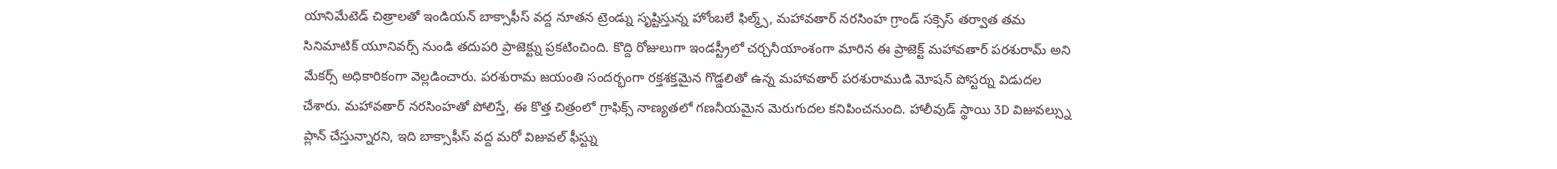యానిమేటెడ్ చిత్రాలతో ఇండియన్ బాక్సాఫీస్ వద్ద నూతన ట్రెండ్ను సృష్టిస్తున్న హోంబలే ఫిల్మ్స్, మహావతార్ నరసింహ గ్రాండ్ సక్సెస్ తర్వాత తమ సినిమాటిక్ యూనివర్స్ నుండి తదుపరి ప్రాజెక్ట్ను ప్రకటించింది. కొద్ది రోజులుగా ఇండస్ట్రీలో చర్చనీయాంశంగా మారిన ఈ ప్రాజెక్ట్ మహావతార్ పరశురామ్ అని మేకర్స్ అధికారికంగా వెల్లడించారు. పరశురామ జయంతి సందర్భంగా రక్తశక్తమైన గొడ్డలితో ఉన్న మహావతార్ పరశురాముడి మోషన్ పోస్టర్ను విడుదల చేశారు. మహావతార్ నరసింహతో పోలిస్తే, ఈ కొత్త చిత్రంలో గ్రాఫిక్స్ నాణ్యతలో గణనీయమైన మెరుగుదల కనిపించనుంది. హాలీవుడ్ స్థాయి 3D విజువల్స్ను ప్లాన్ చేస్తున్నారని, ఇది బాక్సాఫీస్ వద్ద మరో విజువల్ ఫీస్ట్ను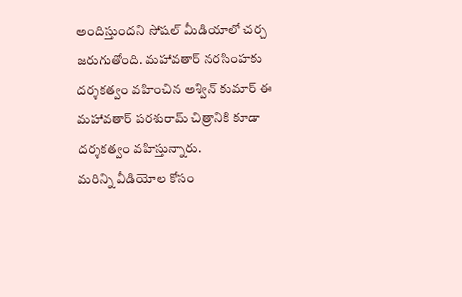అందిస్తుందని సోషల్ మీడియాలో చర్చ జరుగుతోంది. మహావతార్ నరసింహకు దర్శకత్వం వహించిన అశ్విన్ కుమార్ ఈ మహావతార్ పరశురామ్ చిత్రానికి కూడా దర్శకత్వం వహిస్తున్నారు.
మరిన్ని వీడియోల కోసం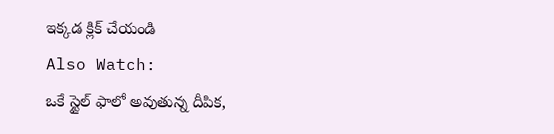ఇక్కడ క్లిక్ చేయండి
Also Watch:
ఒకే స్టైల్ ఫాలో అవుతున్న దీపిక,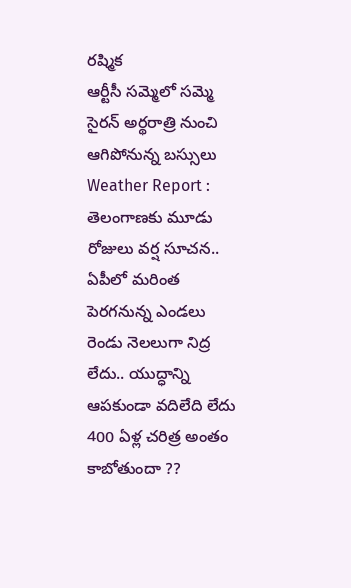రష్మిక
ఆర్టీసీ సమ్మెలో సమ్మె సైరన్ అర్థరాత్రి నుంచి ఆగిపోనున్న బస్సులు
Weather Report : తెలంగాణకు మూడు రోజులు వర్ష సూచన.. ఏపీలో మరింత పెరగనున్న ఎండలు
రెండు నెలలుగా నిద్ర లేదు.. యుద్ధాన్ని ఆపకుండా వదిలేది లేదు
400 ఏళ్ల చరిత్ర అంతం కాబోతుందా ??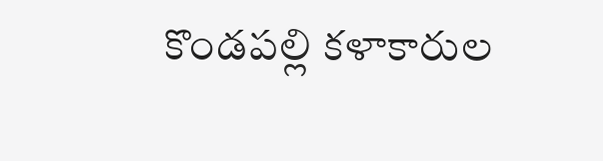కొండపల్లి కళాకారుల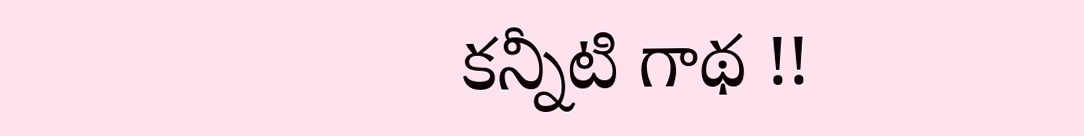కన్నీటి గాథ !!